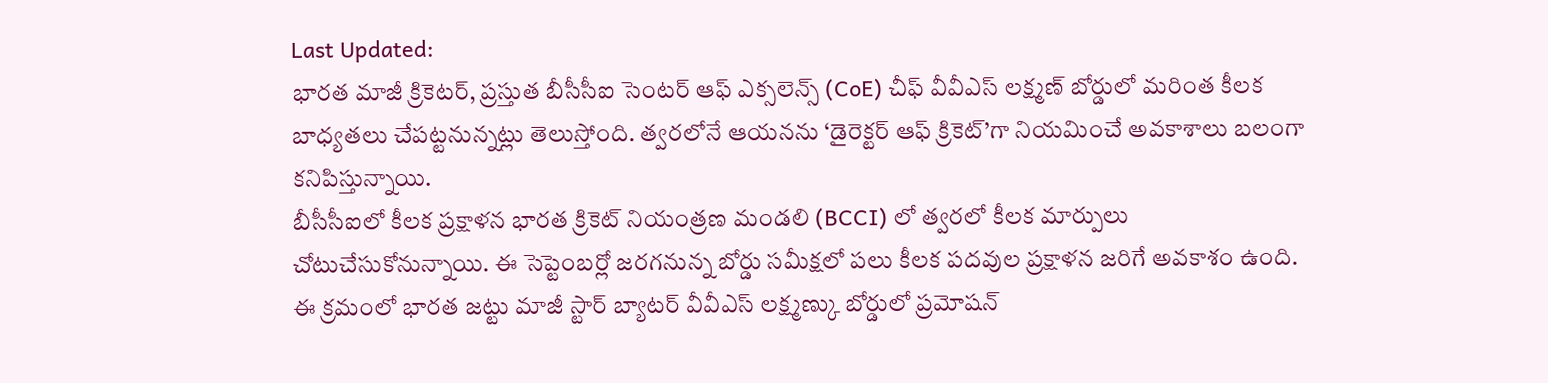Last Updated:
భారత మాజీ క్రికెటర్, ప్రస్తుత బీసీసీఐ సెంటర్ ఆఫ్ ఎక్సలెన్స్ (CoE) చీఫ్ వీవీఎస్ లక్ష్మణ్ బోర్డులో మరింత కీలక బాధ్యతలు చేపట్టనున్నట్లు తెలుస్తోంది. త్వరలోనే ఆయనను ‘డైరెక్టర్ ఆఫ్ క్రికెట్’గా నియమించే అవకాశాలు బలంగా కనిపిస్తున్నాయి.
బీసీసీఐలో కీలక ప్రక్షాళన భారత క్రికెట్ నియంత్రణ మండలి (BCCI) లో త్వరలో కీలక మార్పులు చోటుచేసుకోనున్నాయి. ఈ సెప్టెంబర్లో జరగనున్న బోర్డు సమీక్షలో పలు కీలక పదవుల ప్రక్షాళన జరిగే అవకాశం ఉంది. ఈ క్రమంలో భారత జట్టు మాజీ స్టార్ బ్యాటర్ వీవీఎస్ లక్ష్మణ్కు బోర్డులో ప్రమోషన్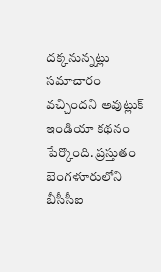దక్కనున్నట్లు సమాచారం వచ్చిందని అవుట్లుక్ ఇండియా కథనం పేర్కొంది. ప్రస్తుతం బెంగళూరులోని బీసీసీఐ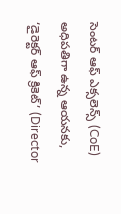సెంటర్ ఆఫ్ ఎక్సలెన్స్ (CoE) అధిపతిగా ఉన్న ఆయనకు, ‘డైరెక్టర్ ఆఫ్ క్రికెట్’ (Director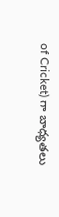of Cricket) గా బాధ్యతలు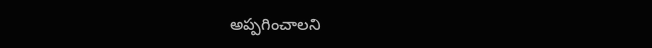అప్పగించాలని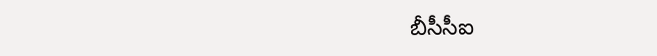బీసీసీఐ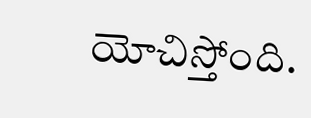యోచిస్తోంది.